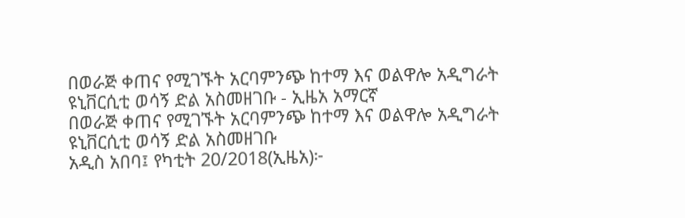በወራጅ ቀጠና የሚገኙት አርባምንጭ ከተማ እና ወልዋሎ አዲግራት ዩኒቨርሲቲ ወሳኝ ድል አስመዘገቡ - ኢዜአ አማርኛ
በወራጅ ቀጠና የሚገኙት አርባምንጭ ከተማ እና ወልዋሎ አዲግራት ዩኒቨርሲቲ ወሳኝ ድል አስመዘገቡ
አዲስ አበባ፤ የካቲት 20/2018(ኢዜአ)፦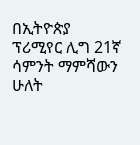በኢትዮጵያ ፕሪሚየር ሊግ 21ኛ ሳምንት ማምሻውን ሁለት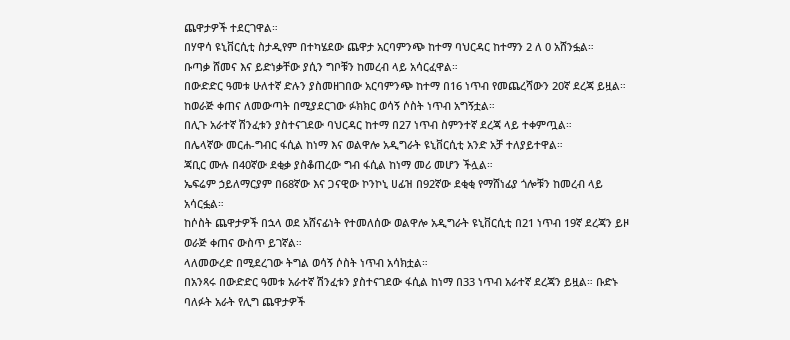ጨዋታዎች ተደርገዋል።
በሃዋሳ ዩኒቨርሲቲ ስታዲየም በተካሄደው ጨዋታ አርባምንጭ ከተማ ባህርዳር ከተማን 2 ለ 0 አሸንፏል።
ቡጣቃ ሸመና እና ይድነቃቸው ያሲን ግቦቹን ከመረብ ላይ አሳርፈዋል።
በውድድር ዓመቱ ሁለተኛ ድሉን ያስመዘገበው አርባምንጭ ከተማ በ16 ነጥብ የመጨረሻውን 20ኛ ደረጃ ይዟል።
ከወራጅ ቀጠና ለመውጣት በሚያደርገው ፉክክር ወሳኝ ሶስት ነጥብ አግኝቷል።
በሊጉ አራተኛ ሽንፈቱን ያስተናገደው ባህርዳር ከተማ በ27 ነጥብ ስምንተኛ ደረጃ ላይ ተቀምጧል።
በሌላኛው መርሐ-ግብር ፋሲል ከነማ እና ወልዋሎ አዲግራት ዩኒቨርሲቲ አንድ አቻ ተለያይተዋል።
ጃቢር ሙሉ በ40ኛው ደቂቃ ያስቆጠረው ግብ ፋሲል ከነማ መሪ መሆን ችሏል።
ኤፍሬም ኃይለማርያም በ68ኛው እና ጋናዊው ኮንኮኒ ሀፊዝ በ92ኛው ደቂቂ የማሸነፊያ ጎሎቹን ከመረብ ላይ አሳርፏል።
ከሶስት ጨዋታዎች በኋላ ወደ አሸናፊነት የተመለሰው ወልዋሎ አዲግራት ዩኒቨርሲቲ በ21 ነጥብ 19ኛ ደረጃን ይዞ ወራጅ ቀጠና ውስጥ ይገኛል።
ላለመውረድ በሚደረገው ትግል ወሳኝ ሶስት ነጥብ አሳክቷል።
በአንጻሩ በውድድር ዓመቱ አራተኛ ሽንፈቱን ያስተናገደው ፋሲል ከነማ በ33 ነጥብ አራተኛ ደረጃን ይዟል። ቡድኑ ባለፉት አራት የሊግ ጨዋታዎች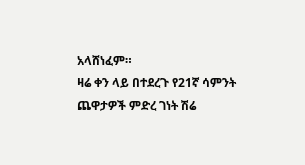አላሸነፈም።
ዛሬ ቀን ላይ በተደረጉ የ21ኛ ሳምንት ጨዋታዎች ምድረ ገነት ሽሬ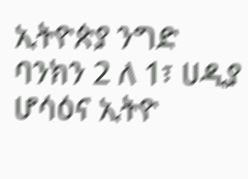ኢትዮጵያ ንግድ ባንክን 2 ለ 1፣ ሀዲያ ሆሳዕና ኢትዮ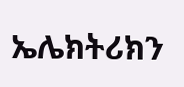ኤሌክትሪክን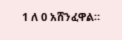1 ለ 0 አሸንፈዋል።